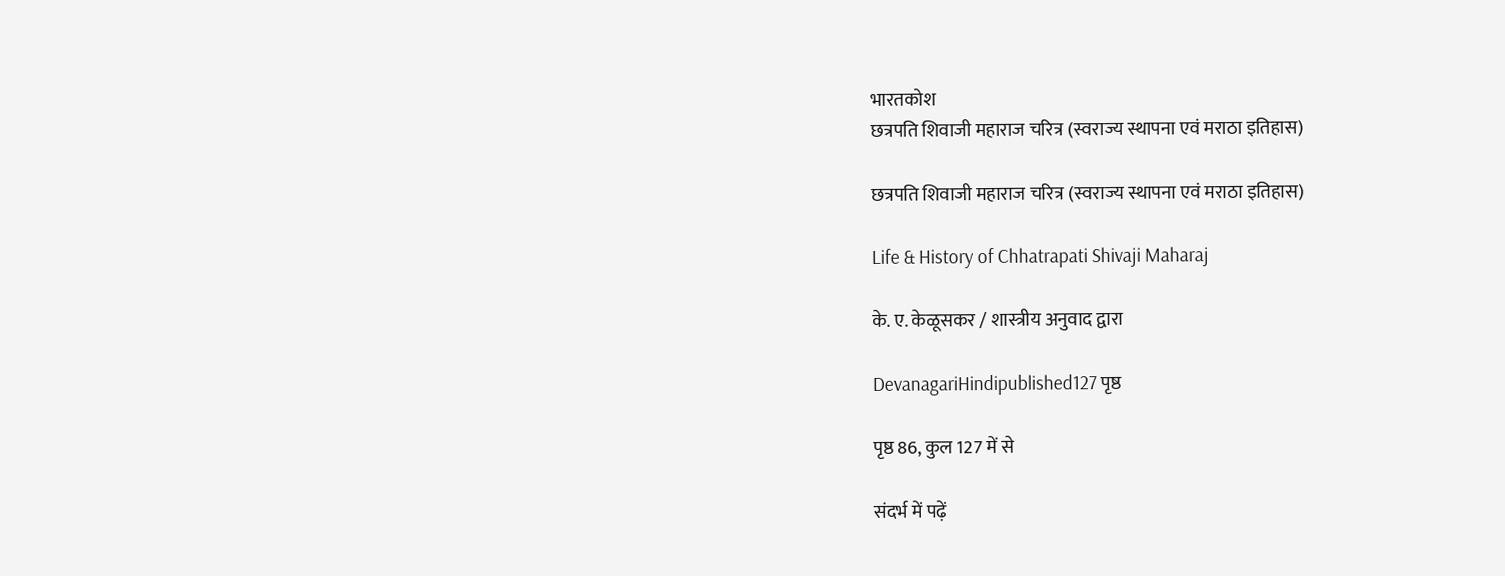भारतकोश
छत्रपति शिवाजी महाराज चरित्र (स्वराज्य स्थापना एवं मराठा इतिहास)

छत्रपति शिवाजी महाराज चरित्र (स्वराज्य स्थापना एवं मराठा इतिहास)

Life & History of Chhatrapati Shivaji Maharaj

के. ए. केळूसकर / शास्त्रीय अनुवाद द्वारा

DevanagariHindipublished127 पृष्ठ

पृष्ठ 86, कुल 127 में से

संदर्भ में पढ़ें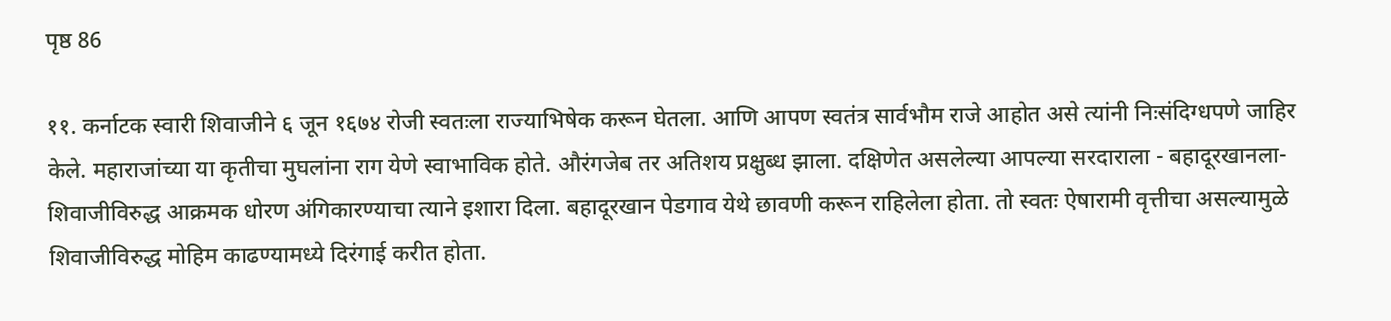पृष्ठ 86

११. कर्नाटक स्वारी शिवाजीने ६ जून १६७४ रोजी स्वतःला राज्याभिषेक करून घेतला. आणि आपण स्वतंत्र सार्वभौम राजे आहोत असे त्यांनी निःसंदिग्धपणे जाहिर केले. महाराजांच्या या कृतीचा मुघलांना राग येणे स्वाभाविक होते. औरंगजेब तर अतिशय प्रक्षुब्ध झाला. दक्षिणेत असलेल्या आपल्या सरदाराला - बहादूरखानला- शिवाजीविरुद्ध आक्रमक धोरण अंगिकारण्याचा त्याने इशारा दिला. बहादूरखान पेडगाव येथे छावणी करून राहिलेला होता. तो स्वतः ऐषारामी वृत्तीचा असल्यामुळे शिवाजीविरुद्ध मोहिम काढण्यामध्ये दिरंगाई करीत होता.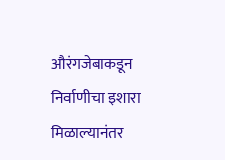औरंगजेबाकडून निर्वाणीचा इशारा मिळाल्यानंतर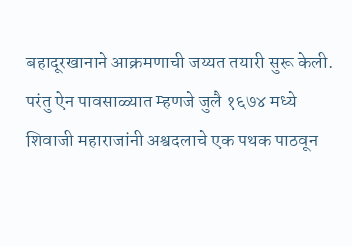बहादूरखानाने आक्रमणाची जय्यत तयारी सुरू केली. परंतु ऐन पावसाळ्यात म्हणजे जुलै १६७४ मध्ये शिवाजी महाराजांनी अश्वदलाचे एक पथक पाठवून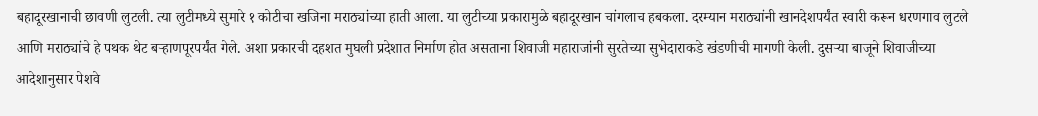बहादूरखानाची छावणी लुटली. त्या लुटीमध्ये सुमारे १ कोटीचा खजिना मराठ्यांच्या हाती आला. या लुटीच्या प्रकारामुळे बहादूरखान चांगलाच हबकला. दरम्यान मराठ्यांनी खानदेशपर्यंत स्वारी करून धरणगाव लुटले आणि मराठ्यांचे हे पथक थेट बऱ्हाणपूरपर्यंत गेले. अशा प्रकारची दहशत मुघली प्रदेशात निर्माण होत असताना शिवाजी महाराजांनी सुरतेच्या सुभेदाराकडे खंडणीची मागणी केली. दुसऱ्या बाजूने शिवाजीच्या आदेशानुसार पेशवे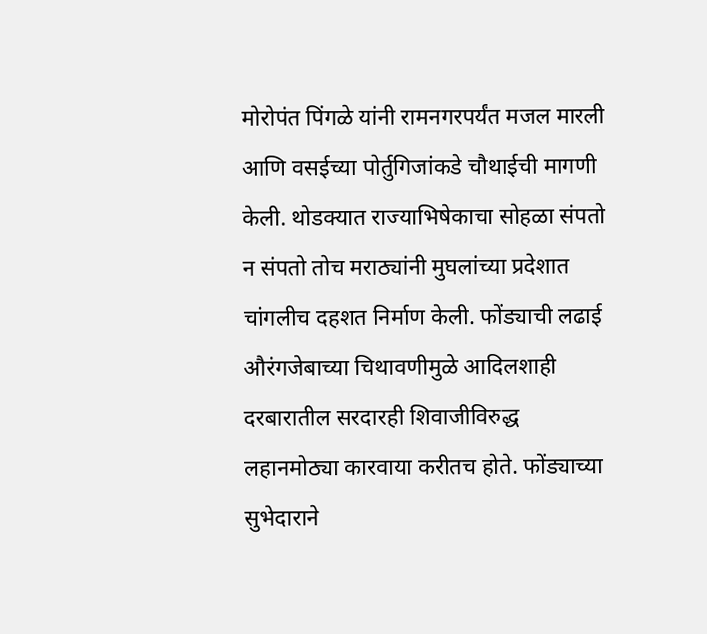मोरोपंत पिंगळे यांनी रामनगरपर्यंत मजल मारली आणि वसईच्या पोर्तुगिजांकडे चौथाईची मागणी केली. थोडक्यात राज्याभिषेकाचा सोहळा संपतो न संपतो तोच मराठ्यांनी मुघलांच्या प्रदेशात चांगलीच दहशत निर्माण केली. फोंड्याची लढाई औरंगजेबाच्या चिथावणीमुळे आदिलशाही दरबारातील सरदारही शिवाजीविरुद्ध लहानमोठ्या कारवाया करीतच होते. फोंड्याच्या सुभेदाराने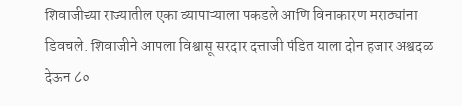शिवाजीच्या राज्यातील एका व्यापाऱ्याला पकडले आणि विनाकारण मराठ्यांना डिवचले. शिवाजीने आपला विश्वासू सरदार दत्ताजी पंडित याला दोन हजार अश्वदळ देऊन ८०